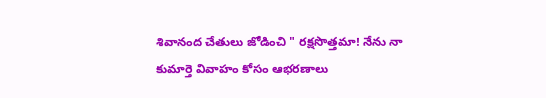శివానంద చేతులు జోడించి " రక్షసొత్తమా! నేను నా కుమార్తె వివాహం కోసం ఆభరణాలు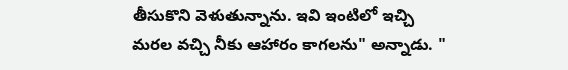తీసుకొని వెళుతున్నాను. ఇవి ఇంటిలో ఇచ్చి మరల వచ్చి నీకు ఆహారం కాగలను" అన్నాడు. "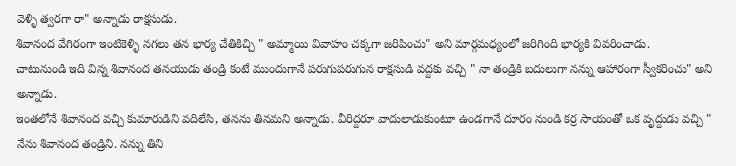వెళ్ళి త్వరగా రా" అన్నాడు రాక్షసుడు.
శివానంద వేగిరంగా ఇంటికెళ్ళి నగలు తన భార్య చేతికిచ్చి " అమ్మాయి వివాహం చక్కగా జరిపించు" అని మార్గమధ్యంలో జరిగింది భార్యకి వివరించాడు.
చాటునుండి ఇది విన్న శివానంద తనయుడు తండ్రి కంటే ముందుగానే పరుగుపరుగున రాక్షసుడి వద్దకు వచ్చి " నా తండ్రికి బదులుగా నన్ను ఆహారంగా స్వీకరించు" అని అన్నాడు.
ఇంతలోనే శివానంద వచ్చి కుమారుడిని వదిలేసి, తనను తినమని అన్నాడు. వీరిద్దరూ వాదులాడుకుంటూ ఉండగానే దూరం నుండి కర్ర సాయంతో ఒక వృద్దుడు వచ్చి " నేను శివానంద తండ్రిని. నన్ను తిని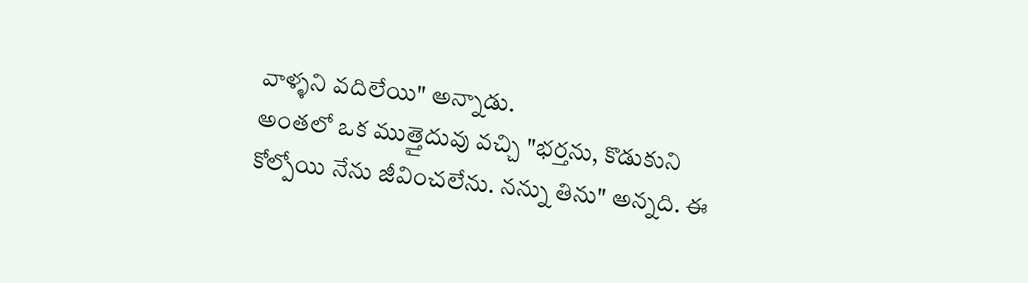వాళ్ళని వదిలేయి" అన్నాడు.
అంతలో ఒక ముత్తైదువు వచ్చి "భర్తను, కొడుకుని కోల్పోయి నేను జీవించలేను. నన్ను తిను" అన్నది. ఈ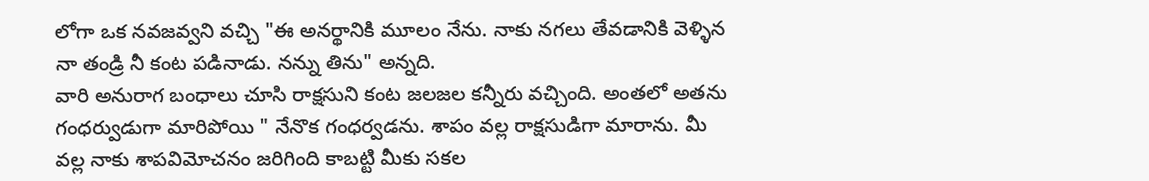లోగా ఒక నవజవ్వని వచ్చి "ఈ అనర్థానికి మూలం నేను. నాకు నగలు తేవడానికి వెళ్ళిన నా తండ్రి నీ కంట పడినాడు. నన్ను తిను" అన్నది.
వారి అనురాగ బంధాలు చూసి రాక్షసుని కంట జలజల కన్నీరు వచ్చింది. అంతలో అతను గంధర్వుడుగా మారిపోయి " నేనొక గంధర్వడను. శాపం వల్ల రాక్షసుడిగా మారాను. మీ వల్ల నాకు శాపవిమోచనం జరిగింది కాబట్టి మీకు సకల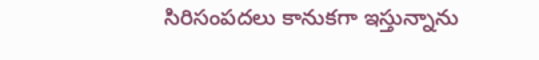సిరిసంపదలు కానుకగా ఇస్తున్నాను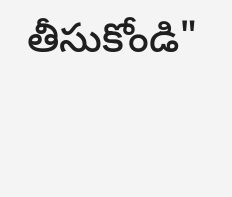తీసుకోండి"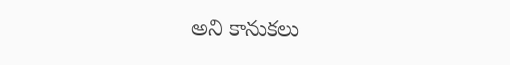అని కానుకలు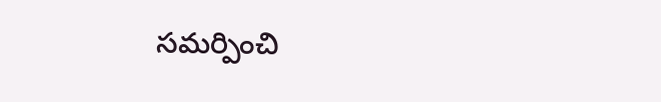సమర్పించి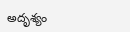అదృశ్యం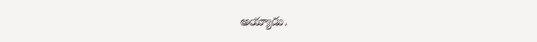అయ్యాడు.